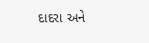દાદરા અને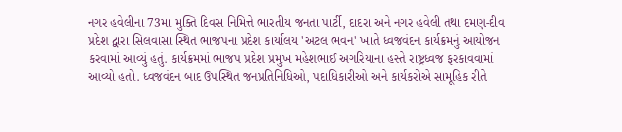નગર હવેલીના 73મા મુક્તિ દિવસ નિમિત્તે ભારતીય જનતા પાર્ટી, દાદરા અને નગર હવેલી તથા દમણ-દીવ પ્રદેશ દ્વારા સિલવાસા સ્થિત ભાજપના પ્રદેશ કાર્યાલય 'અટલ ભવન' ખાતે ધ્વજવંદન કાર્યક્રમનું આયોજન કરવામાં આવ્યું હતું. કાર્યક્રમમાં ભાજપ પ્રદેશ પ્રમુખ મહેશભાઈ અગરિયાના હસ્તે રાષ્ટ્રધ્વજ ફરકાવવામાં આવ્યો હતો. ધ્વજવંદન બાદ ઉપસ્થિત જનપ્રતિનિધિઓ, પદાધિકારીઓ અને કાર્યકરોએ સામૂહિક રીતે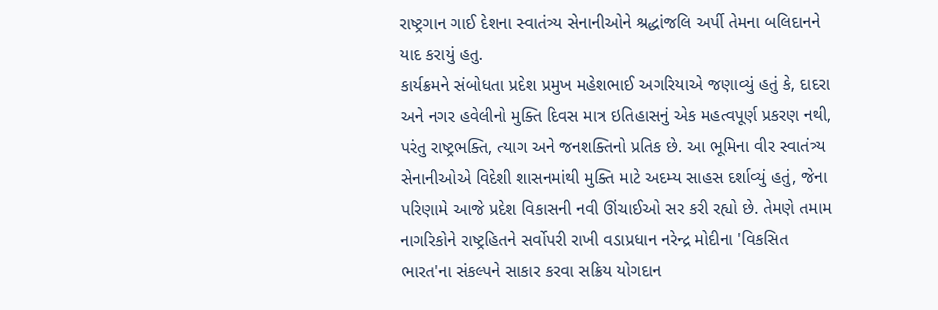રાષ્ટ્રગાન ગાઈ દેશના સ્વાતંત્ર્ય સેનાનીઓને શ્રદ્ધાંજલિ અર્પી તેમના બલિદાનને યાદ કરાયું હતુ.
કાર્યક્રમને સંબોધતા પ્રદેશ પ્રમુખ મહેશભાઈ અગરિયાએ જણાવ્યું હતું કે, દાદરા અને નગર હવેલીનો મુક્તિ દિવસ માત્ર ઇતિહાસનું એક મહત્વપૂર્ણ પ્રકરણ નથી, પરંતુ રાષ્ટ્રભક્તિ, ત્યાગ અને જનશક્તિનો પ્રતિક છે. આ ભૂમિના વીર સ્વાતંત્ર્ય સેનાનીઓએ વિદેશી શાસનમાંથી મુક્તિ માટે અદમ્ય સાહસ દર્શાવ્યું હતું, જેના પરિણામે આજે પ્રદેશ વિકાસની નવી ઊંચાઈઓ સર કરી રહ્યો છે. તેમણે તમામ નાગરિકોને રાષ્ટ્રહિતને સર્વોપરી રાખી વડાપ્રધાન નરેન્દ્ર મોદીના 'વિકસિત ભારત'ના સંકલ્પને સાકાર કરવા સક્રિય યોગદાન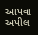આપવા અપીલ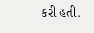કરી હતી.